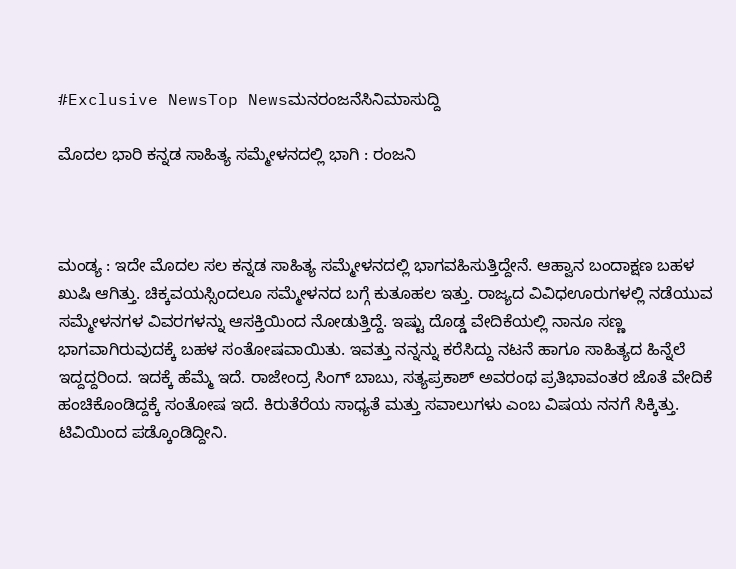#Exclusive NewsTop Newsಮನರಂಜನೆಸಿನಿಮಾಸುದ್ದಿ

ಮೊದಲ ಭಾರಿ ಕನ್ನಡ ಸಾಹಿತ್ಯ ಸಮ್ಮೇಳನದಲ್ಲಿ ಭಾಗಿ : ರಂಜನಿ



ಮಂಡ್ಯ : ಇದೇ ಮೊದಲ ಸಲ ಕನ್ನಡ ಸಾಹಿತ್ಯ ಸಮ್ಮೇಳನದಲ್ಲಿ ಭಾಗವಹಿಸುತ್ತಿದ್ದೇನೆ. ಆಹ್ವಾನ ಬಂದಾಕ್ಷಣ ಬಹಳ ಖುಷಿ ಆಗಿತ್ತು. ಚಿಕ್ಕವಯಸ್ಸಿಂದಲೂ ಸಮ್ಮೇಳನದ ಬಗ್ಗೆ ಕುತೂಹಲ ಇತ್ತು. ರಾಜ್ಯದ ವಿವಿಧಊರುಗಳಲ್ಲಿ ನಡೆಯುವ ಸಮ್ಮೇಳನಗಳ ವಿವರಗಳನ್ನು ಆಸಕ್ತಿಯಿಂದ ನೋಡುತ್ತಿದ್ದೆ. ಇಷ್ಟು ದೊಡ್ಡ ವೇದಿಕೆಯಲ್ಲಿ ನಾನೂ ಸಣ್ಣ ಭಾಗವಾಗಿರುವುದಕ್ಕೆ ಬಹಳ ಸಂತೋಷವಾಯಿತು. ಇವತ್ತು ನನ್ನನ್ನು ಕರೆಸಿದ್ದು ನಟನೆ ಹಾಗೂ ಸಾಹಿತ್ಯದ ಹಿನ್ನೆಲೆ ಇದ್ದದ್ದರಿಂದ. ಇದಕ್ಕೆ ಹೆಮ್ಮೆ ಇದೆ. ರಾಜೇಂದ್ರ ಸಿಂಗ್ ಬಾಬು, ಸತ್ಯಪ್ರಕಾಶ್‌ ಅವರಂಥ ಪ್ರತಿಭಾವಂತರ ಜೊತೆ ವೇದಿಕೆ ಹಂಚಿಕೊಂಡಿದ್ದಕ್ಕೆ ಸಂತೋಷ ಇದೆ. ಕಿರುತೆರೆಯ ಸಾಧ್ಯತೆ ಮತ್ತು ಸವಾಲುಗಳು ಎಂಬ ವಿಷಯ ನನಗೆ ಸಿಕ್ಕಿತ್ತು. ಟಿವಿಯಿಂದ ಪಡ್ಕೊಂಡಿದ್ದೀನಿ.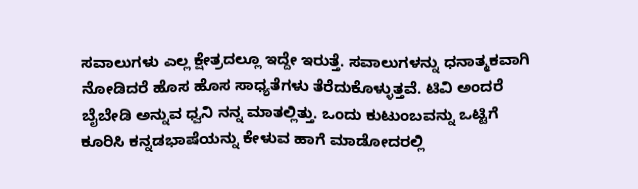ಸವಾಲುಗಳು ಎಲ್ಲ ಕ್ಷೇತ್ರದಲ್ಲೂ ಇದ್ದೇ ಇರುತ್ತೆ. ಸವಾಲುಗಳನ್ನು ಧನಾತ್ಮಕವಾಗಿ ನೋಡಿದರೆ ಹೊಸ ಹೊಸ ಸಾಧ್ಯತೆಗಳು ತೆರೆದುಕೊಳ್ಳುತ್ತವೆ. ಟಿವಿ ಅಂದರೆ ಬೈಬೇಡಿ ಅನ್ನುವ ಧ್ವನಿ ನನ್ನ ಮಾತಲ್ಲಿತ್ತು. ಒಂದು ಕುಟುಂಬವನ್ನು ಒಟ್ಟಿಗೆ ಕೂರಿಸಿ ಕನ್ನಡಭಾಷೆಯನ್ನು ಕೇಳುವ ಹಾಗೆ ಮಾಡೋದರಲ್ಲಿ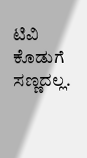ಟಿವಿ ಕೊಡುಗೆ ಸಣ್ಣದಲ್ಲ.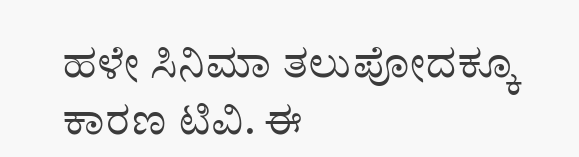ಹಳೇ ಸಿನಿಮಾ ತಲುಪೋದಕ್ಕೂ ಕಾರಣ ಟಿವಿ. ಈ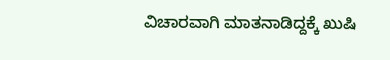ವಿಚಾರವಾಗಿ ಮಾತನಾಡಿದ್ದಕ್ಕೆ ಖುಷಿ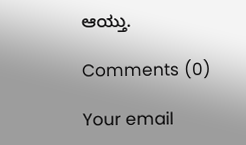ಆಯ್ತು.

Comments (0)

Your email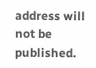address will not be published.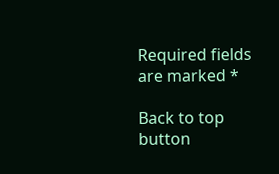Required fields are marked *

Back to top button